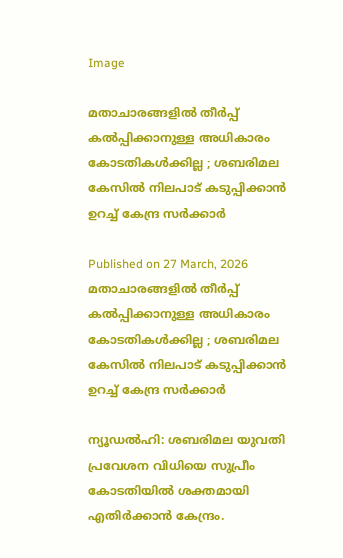Image

മതാചാരങ്ങളില്‍ തീര്‍പ്പ് കല്‍പ്പിക്കാനുള്ള അധികാരം കോടതികള്‍ക്കില്ല ; ശബരിമല കേസിൽ നിലപാട് കടുപ്പിക്കാൻ ഉറച്ച് കേന്ദ്ര സർക്കാർ

Published on 27 March, 2026
മതാചാരങ്ങളില്‍ തീര്‍പ്പ് കല്‍പ്പിക്കാനുള്ള അധികാരം കോടതികള്‍ക്കില്ല ; ശബരിമല കേസിൽ നിലപാട് കടുപ്പിക്കാൻ ഉറച്ച് കേന്ദ്ര സർക്കാർ

ന്യൂഡല്‍ഹി: ശബരിമല യുവതി പ്രവേശന വിധിയെ സുപ്രീം കോടതിയില്‍ ശക്തമായി എതിര്‍ക്കാന്‍ കേന്ദ്രം.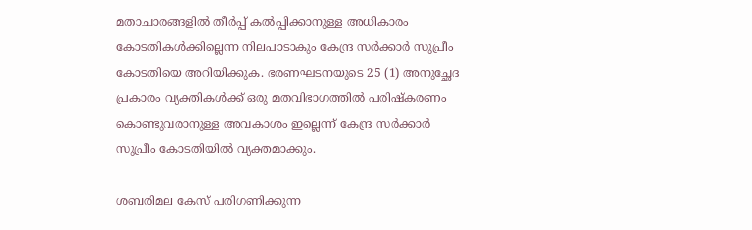മതാചാരങ്ങളില്‍ തീര്‍പ്പ് കല്‍പ്പിക്കാനുള്ള അധികാരം കോടതികള്‍ക്കില്ലെന്ന നിലപാടാകും കേന്ദ്ര സര്‍ക്കാര്‍ സുപ്രീം കോടതിയെ അറിയിക്കുക. ഭരണഘടനയുടെ 25 (1) അനുച്ഛേദ പ്രകാരം വ്യക്തികള്‍ക്ക് ഒരു മതവിഭാഗത്തില്‍ പരിഷ്‌കരണം കൊണ്ടുവരാനുള്ള അവകാശം ഇല്ലെന്ന് കേന്ദ്ര സര്‍ക്കാര്‍ സുപ്രീം കോടതിയില്‍ വ്യക്തമാക്കും.

ശബരിമല കേസ് പരിഗണിക്കുന്ന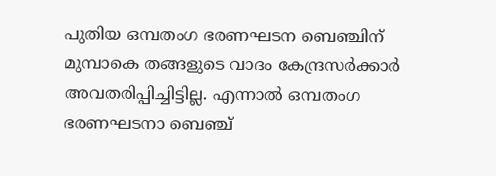പുതിയ ഒമ്പതംഗ ഭരണഘടന ബെഞ്ചിന് മുമ്പാകെ തങ്ങളുടെ വാദം കേന്ദ്രസര്‍ക്കാര്‍ അവതരിപ്പിച്ചിട്ടില്ല. എന്നാല്‍ ഒമ്പതംഗ ഭരണഘടനാ ബെഞ്ച്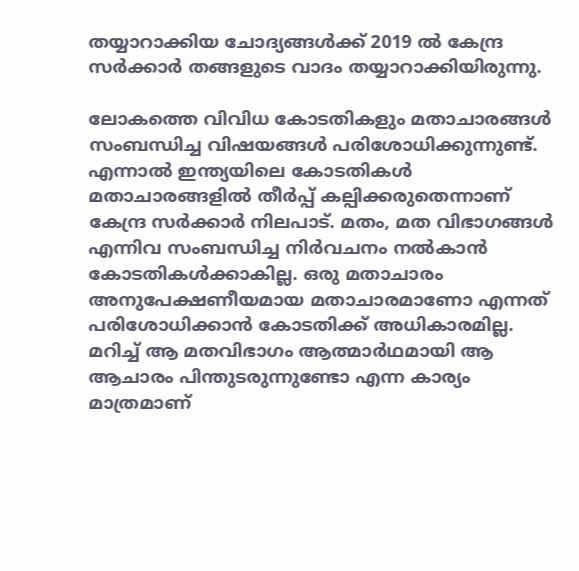തയ്യാറാക്കിയ ചോദ്യങ്ങള്‍ക്ക് 2019 ല്‍ കേന്ദ്ര സര്‍ക്കാര്‍ തങ്ങളുടെ വാദം തയ്യാറാക്കിയിരുന്നു.

ലോകത്തെ വിവിധ കോടതികളും മതാചാരങ്ങള്‍ സംബന്ധിച്ച വിഷയങ്ങള്‍ പരിശോധിക്കുന്നുണ്ട്. എന്നാല്‍ ഇന്ത്യയിലെ കോടതികള്‍ മതാചാരങ്ങളില്‍ തീര്‍പ്പ് കല്പിക്കരുതെന്നാണ് കേന്ദ്ര സര്‍ക്കാര്‍ നിലപാട്. മതം, മത വിഭാഗങ്ങള്‍ എന്നിവ സംബന്ധിച്ച നിര്‍വചനം നല്‍കാന്‍ കോടതികള്‍ക്കാകില്ല. ഒരു മതാചാരം അനുപേക്ഷണീയമായ മതാചാരമാണോ എന്നത് പരിശോധിക്കാന്‍ കോടതിക്ക് അധികാരമില്ല. മറിച്ച് ആ മതവിഭാഗം ആത്മാര്‍ഥമായി ആ ആചാരം പിന്തുടരുന്നുണ്ടോ എന്ന കാര്യം മാത്രമാണ്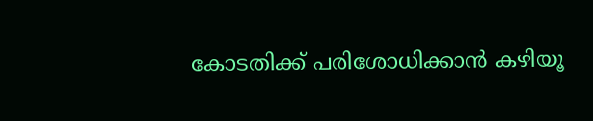കോടതിക്ക് പരിശോധിക്കാന്‍ കഴിയൂ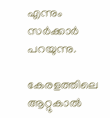എന്നും സര്‍ക്കാര്‍ പറയുന്നു.

കേരളത്തിലെ ആറ്റുകാല്‍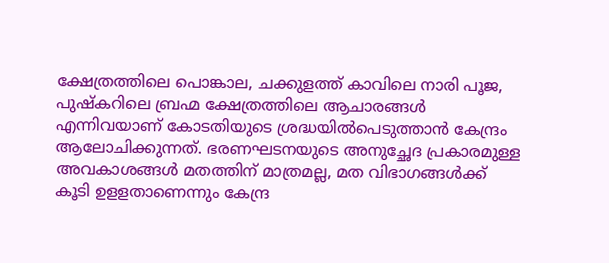ക്ഷേത്രത്തിലെ പൊങ്കാല, ചക്കുളത്ത് കാവിലെ നാരി പൂജ, പുഷ്‌കറിലെ ബ്രഹ്മ ക്ഷേത്രത്തിലെ ആചാരങ്ങള്‍ എന്നിവയാണ് കോടതിയുടെ ശ്രദ്ധയില്‍പെടുത്താന്‍ കേന്ദ്രം ആലോചിക്കുന്നത്. ഭരണഘടനയുടെ അനുച്ഛേദ പ്രകാരമുള്ള അവകാശങ്ങള്‍ മതത്തിന് മാത്രമല്ല, മത വിഭാഗങ്ങള്‍ക്ക് കൂടി ഉളളതാണെന്നും കേന്ദ്ര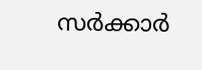സര്‍ക്കാര്‍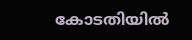കോടതിയില്‍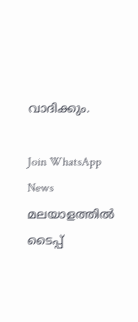വാദിക്കും.

Join WhatsApp News
മലയാളത്തില്‍ ടൈപ്പ്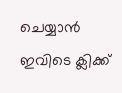ചെയ്യാന്‍ ഇവിടെ ക്ലിക്ക്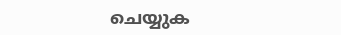ചെയ്യുക